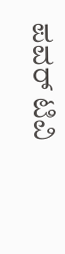ಪವರ್ ಟಿವಿ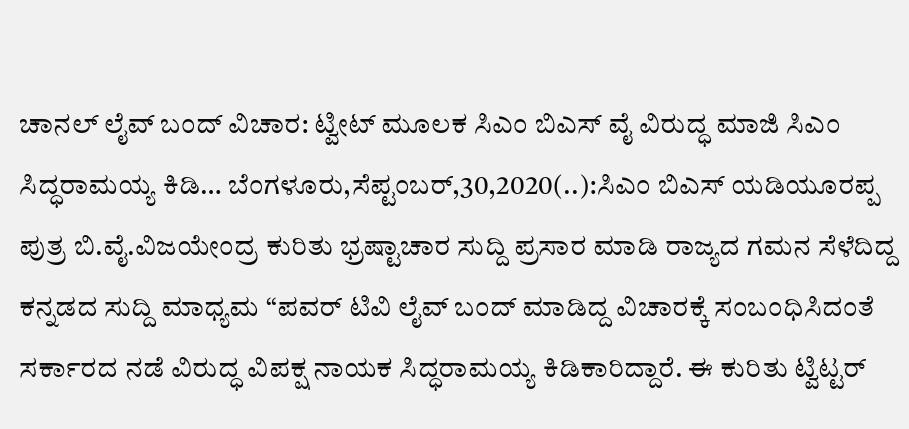ಚಾನಲ್ ಲೈವ್ ಬಂದ್ ವಿಚಾರ: ಟ್ವೀಟ್ ಮೂಲಕ ಸಿಎಂ ಬಿಎಸ್ ವೈ ವಿರುದ್ಧ ಮಾಜಿ ಸಿಎಂ ಸಿದ್ಧರಾಮಯ್ಯ ಕಿಡಿ… ಬೆಂಗಳೂರು,ಸೆಪ್ಟಂಬರ್,30,2020(..):ಸಿಎಂ ಬಿಎಸ್ ಯಡಿಯೂರಪ್ಪ ಪುತ್ರ ಬಿ.ವೈ.ವಿಜಯೇಂದ್ರ ಕುರಿತು ಭ್ರಷ್ಟಾಚಾರ ಸುದ್ದಿ ಪ್ರಸಾರ ಮಾಡಿ ರಾಜ್ಯದ ಗಮನ ಸೆಳೆದಿದ್ದ ಕನ್ನಡದ ಸುದ್ದಿ ಮಾಧ್ಯಮ “ಪವರ್‌ ಟಿವಿ ಲೈವ್ ಬಂದ್ ಮಾಡಿದ್ದ ವಿಚಾರಕ್ಕೆ ಸಂಬಂಧಿಸಿದಂತೆ ಸರ್ಕಾರದ ನಡೆ ವಿರುದ್ಧ ವಿಪಕ್ಷ ನಾಯಕ ಸಿದ್ಧರಾಮಯ್ಯ ಕಿಡಿಕಾರಿದ್ದಾರೆ. ಈ ಕುರಿತು ಟ್ವಿಟ್ಟರ್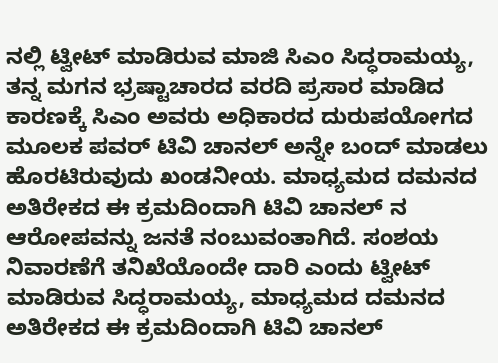ನಲ್ಲಿ ಟ್ವೀಟ್ ಮಾಡಿರುವ ಮಾಜಿ ಸಿಎಂ ಸಿದ್ಧರಾಮಯ್ಯ, ತನ್ನ ಮಗನ ಭ್ರಷ್ಟಾಚಾರದ ವರದಿ ಪ್ರಸಾರ ಮಾಡಿದ ಕಾರಣಕ್ಕೆ ಸಿಎಂ ಅವರು ಅಧಿಕಾರದ ದುರುಪಯೋಗದ ಮೂಲಕ ಪವರ್ ಟಿವಿ ಚಾನಲ್ ಅನ್ನೇ ಬಂದ್ ಮಾಡಲು ಹೊರಟಿರುವುದು ಖಂಡನೀಯ. ಮಾಧ್ಯಮದ ದಮನದ ಅತಿರೇಕದ ಈ ಕ್ರಮದಿಂದಾಗಿ ಟಿವಿ ಚಾನಲ್ ನ ಆರೋಪವನ್ನು ಜನತೆ ನಂಬುವಂತಾಗಿದೆ. ಸಂಶಯ ನಿವಾರಣೆಗೆ ತನಿಖೆಯೊಂದೇ ದಾರಿ ಎಂದು ಟ್ವೀಟ್ ಮಾಡಿರುವ ಸಿದ್ಧರಾಮಯ್ಯ, ಮಾಧ್ಯಮದ ದಮನದ ಅತಿರೇಕದ ಈ ಕ್ರಮದಿಂದಾಗಿ ಟಿವಿ ಚಾನಲ್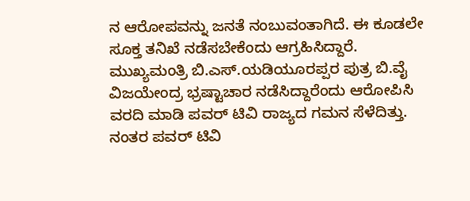ನ ಆರೋಪವನ್ನು ಜನತೆ ನಂಬುವಂತಾಗಿದೆ. ಈ ಕೂಡಲೇ ಸೂಕ್ತ ತನಿಖೆ ನಡೆಸಬೇಕೆಂದು ಆಗ್ರಹಿಸಿದ್ದಾರೆ. ಮುಖ್ಯಮಂತ್ರಿ ಬಿ.ಎಸ್.ಯಡಿಯೂರಪ್ಪರ ಪುತ್ರ ಬಿ.ವೈ ವಿಜಯೇಂದ್ರ ಭ್ರಷ್ಟಾಚಾರ ನಡೆಸಿದ್ದಾರೆಂದು ಆರೋಪಿಸಿ ವರದಿ ಮಾಡಿ ಪವರ್ ಟಿವಿ ರಾಜ್ಯದ ಗಮನ ಸೆಳೆದಿತ್ತು. ನಂತರ ಪವರ್ ಟಿವಿ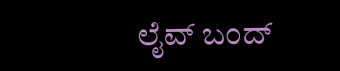ಲೈವ್ ಬಂದ್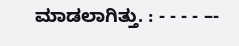ಮಾಡಲಾಗಿತ್ತು. : - - - - –-